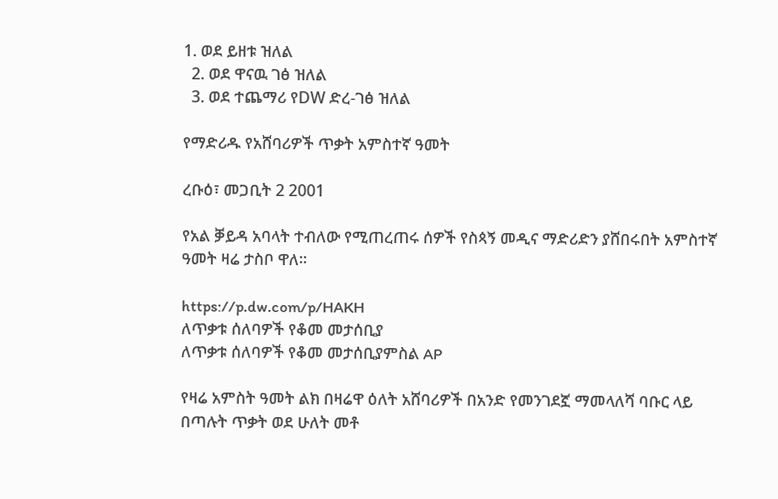1. ወደ ይዘቱ ዝለል
  2. ወደ ዋናዉ ገፅ ዝለል
  3. ወደ ተጨማሪ የDW ድረ-ገፅ ዝለል

የማድሪዱ የአሸባሪዎች ጥቃት አምስተኛ ዓመት

ረቡዕ፣ መጋቢት 2 2001

የአል ቓይዳ አባላት ተብለው የሚጠረጠሩ ሰዎች የስጳኝ መዲና ማድሪድን ያሸበሩበት አምስተኛ ዓመት ዛሬ ታስቦ ዋለ።

https://p.dw.com/p/HAKH
ለጥቃቱ ሰለባዎች የቆመ መታሰቢያ
ለጥቃቱ ሰለባዎች የቆመ መታሰቢያምስል AP

የዛሬ አምስት ዓመት ልክ በዛሬዋ ዕለት አሸባሪዎች በአንድ የመንገደኟ ማመላለሻ ባቡር ላይ በጣሉት ጥቃት ወደ ሁለት መቶ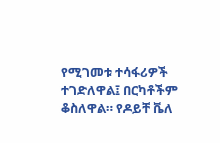የሚገመቱ ተሳፋሪዎች ተገድለዋል፤ በርካቶችም ቆስለዋል። የዶይቸ ቬለ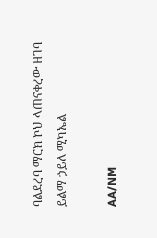ባልደረባ ማርክ ኮህ ላጠናቀረው ዘገባ ይልማ ኃይለ ሚካኤል

AA/NM